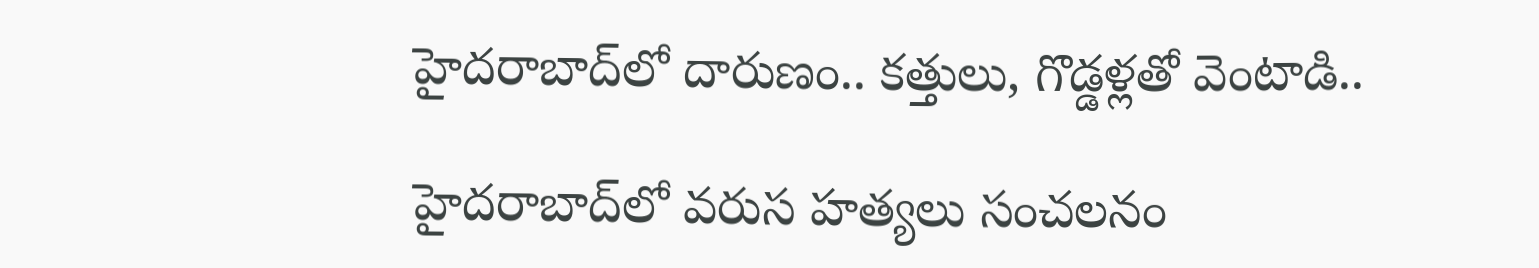హైదరాబాద్‌లో దారుణం.. కత్తులు, గొడ్డళ్లతో వెంటాడి..

హైదరాబాద్‌లో వరుస హత్యలు సంచలనం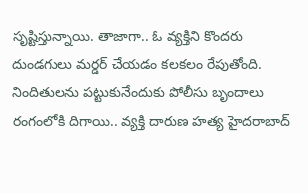సృష్టిస్తున్నాయి. తాజాగా.. ఓ వ్యక్తిని కొందరు దుండగులు మర్డర్‌ చేయడం కలకలం రేపుతోంది. నిందితులను పట్టుకునేందుకు పోలీసు బృందాలు రంగంలోకి దిగాయి.. వ్యక్తి దారుణ హత్య హైదరాబాద్‌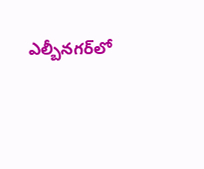ఎల్బీనగర్‌లో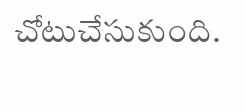చోటుచేసుకుంది.